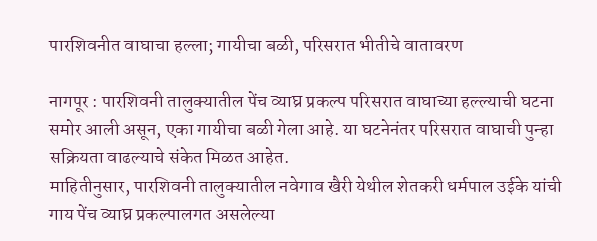पारशिवनीत वाघाचा हल्ला; गायीचा बळी, परिसरात भीतीचे वातावरण

नागपूर : पारशिवनी तालुक्यातील पेंच व्याघ्र प्रकल्प परिसरात वाघाच्या हल्ल्याची घटना समोर आली असून, एका गायीचा बळी गेला आहे. या घटनेनंतर परिसरात वाघाची पुन्हा सक्रियता वाढल्याचे संकेत मिळत आहेत.
माहितीनुसार, पारशिवनी तालुक्यातील नवेगाव खैरी येथील शेतकरी धर्मपाल उईके यांची गाय पेंच व्याघ्र प्रकल्पालगत असलेल्या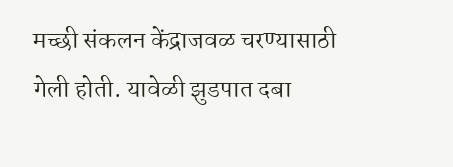मच्छी संकलन केंद्राजवळ चरण्यासाठी गेली होती. यावेळी झुडपात दबा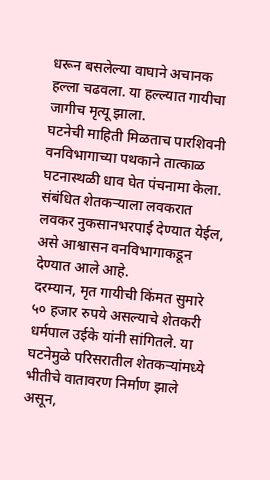धरून बसलेल्या वाघाने अचानक हल्ला चढवला. या हल्ल्यात गायीचा जागीच मृत्यू झाला.
घटनेची माहिती मिळताच पारशिवनी वनविभागाच्या पथकाने तात्काळ घटनास्थळी धाव घेत पंचनामा केला. संबंधित शेतकऱ्याला लवकरात लवकर नुकसानभरपाई देण्यात येईल, असे आश्वासन वनविभागाकडून देण्यात आले आहे.
दरम्यान, मृत गायीची किंमत सुमारे ५० हजार रुपये असल्याचे शेतकरी धर्मपाल उईके यांनी सांगितले. या घटनेमुळे परिसरातील शेतकऱ्यांमध्ये भीतीचे वातावरण निर्माण झाले असून,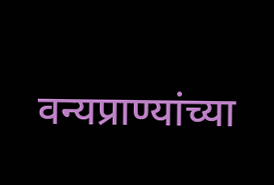वन्यप्राण्यांच्या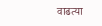वाढत्या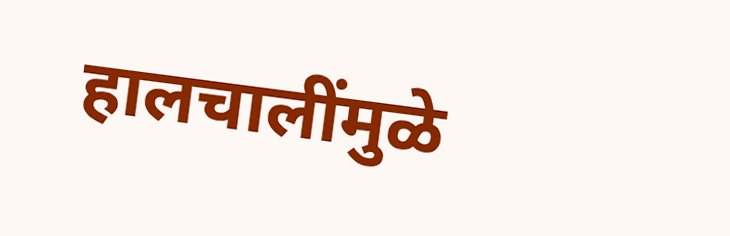हालचालींमुळे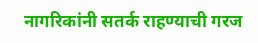नागरिकांनी सतर्क राहण्याची गरज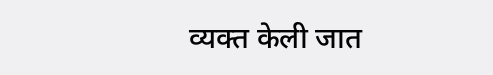व्यक्त केली जात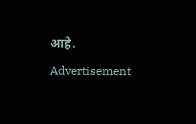आहे.
Advertisement